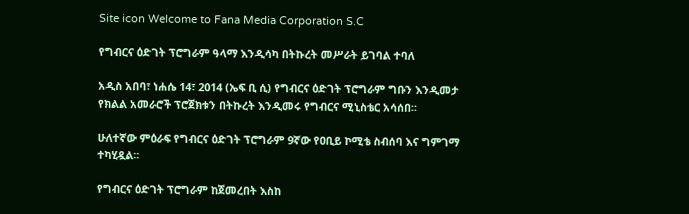Site icon Welcome to Fana Media Corporation S.C

የግብርና ዕድገት ፕሮግራም ዓላማ እንዲሳካ በትኩረት መሥራት ይገባል ተባለ

አዲስ አበባ፣ ነሐሴ 14፣ 2014 (ኤፍ ቢ ሲ) የግብርና ዕድገት ፕሮግራም ግቡን እንዲመታ የክልል አመራሮች ፕሮጀክቱን በትኩረት እንዲመሩ የግብርና ሚኒስቴር አሳሰበ፡፡

ሁለተኛው ምዕራፍ የግብርና ዕድገት ፕሮግራም 9ኛው የዐቢይ ኮሚቴ ስብሰባ እና ግምገማ ተካሂዷል፡፡

የግብርና ዕድገት ፕሮግራም ከጀመረበት እስከ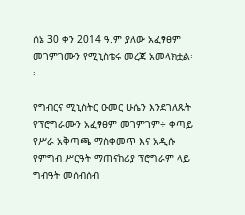ሰኔ 30 ቀን 2014 ዓ.ም ያለው አፈፃፀም መገምገሙን የሚኒስቴሩ መረጃ አመላክቷል፡፡

የግብርና ሚኒስትር ዑመር ሁሴን እንደገለጹት የፕሮግራሙን አፈፃፀም መገምገም÷ ቀጣይ የሥራ አቅጣጫ ማስቀመጥ እና አዲሱ የምግብ ሥርዓት ማጠናከሪያ ፕሮግራም ላይ ግብዓት መሰብሰብ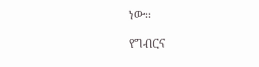ነው፡፡

የግብርና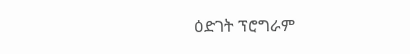ዕድገት ፕሮግራም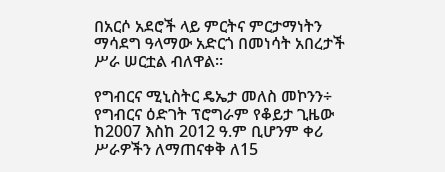በአርሶ አደሮች ላይ ምርትና ምርታማነትን ማሳደግ ዓላማው አድርጎ በመነሳት አበረታች ሥራ ሠርቷል ብለዋል፡፡

የግብርና ሚኒስትር ዴኤታ መለስ መኮንን÷ የግብርና ዕድገት ፕሮግራም የቆይታ ጊዜው ከ2007 እስከ 2012 ዓ.ም ቢሆንም ቀሪ ሥራዎችን ለማጠናቀቅ ለ15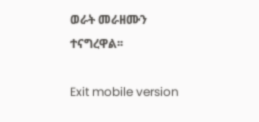ወራት መራዘሙን ተናግረዋል፡፡

Exit mobile version